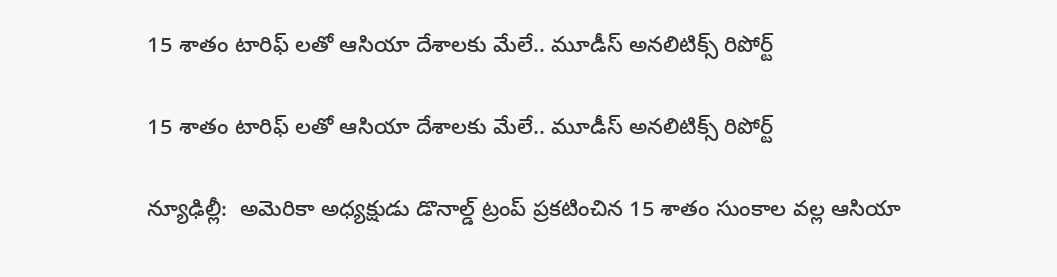15 శాతం టారిఫ్ లతో ఆసియా దేశాలకు మేలే.. మూడీస్ అనలిటిక్స్ రిపోర్ట్

15 శాతం టారిఫ్ లతో ఆసియా దేశాలకు మేలే.. మూడీస్ అనలిటిక్స్ రిపోర్ట్

న్యూఢిల్లీ:  అమెరికా అధ్యక్షుడు డొనాల్డ్ ట్రంప్ ప్రకటించిన 15 శాతం సుంకాల వల్ల ఆసియా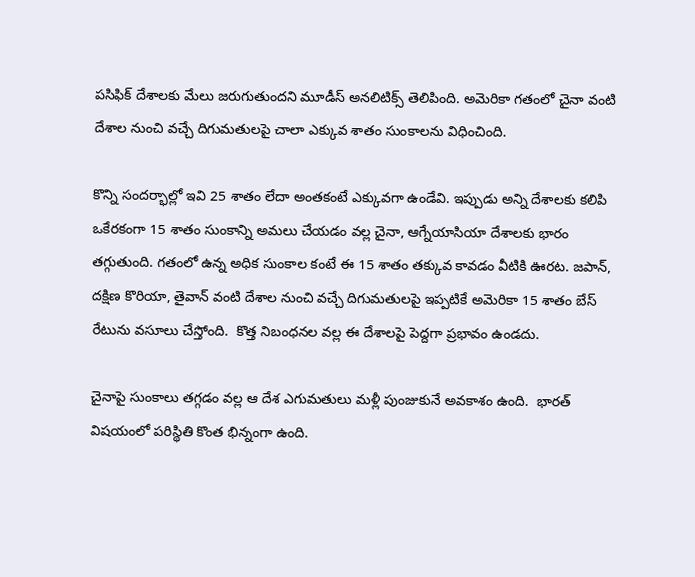పసిఫిక్ దేశాలకు మేలు జరుగుతుందని మూడీస్ అనలిటిక్స్ తెలిపింది. అమెరికా గతంలో చైనా వంటి దేశాల నుంచి వచ్చే దిగుమతులపై చాలా ఎక్కువ శాతం సుంకాలను విధించింది.

కొన్ని సందర్భాల్లో ఇవి 25 శాతం లేదా అంతకంటే ఎక్కువగా ఉండేవి. ఇప్పుడు అన్ని దేశాలకు కలిపి ఒకేరకంగా 15 శాతం సుంకాన్ని అమలు చేయడం వల్ల చైనా, ఆగ్నేయాసియా దేశాలకు భారం తగ్గుతుంది. గతంలో ఉన్న అధిక సుంకాల కంటే ఈ 15 శాతం తక్కువ కావడం వీటికి ఊరట. జపాన్, దక్షిణ కొరియా, తైవాన్ వంటి దేశాల నుంచి వచ్చే దిగుమతులపై ఇప్పటికే అమెరికా 15 శాతం బేస్ రేటును వసూలు చేస్తోంది.  కొత్త నిబంధనల వల్ల ఈ దేశాలపై పెద్దగా ప్రభావం ఉండదు.

చైనాపై సుంకాలు తగ్గడం వల్ల ఆ దేశ ఎగుమతులు మళ్లీ పుంజుకునే అవకాశం ఉంది.  భారత్ విషయంలో పరిస్థితి కొంత భిన్నంగా ఉంది.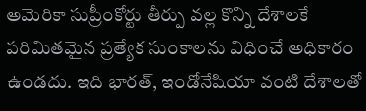అమెరికా సుప్రీంకోర్టు తీర్పు వల్ల కొన్ని దేశాలకే పరిమితమైన ప్రత్యేక సుంకాలను విధించే అధికారం ఉండదు. ఇది భారత్, ఇండోనేషియా వంటి దేశాలతో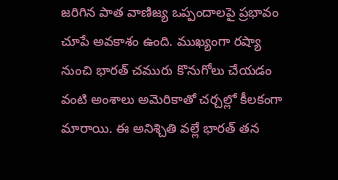జరిగిన పాత వాణిజ్య ఒప్పందాలపై ప్రభావం చూపే అవకాశం ఉంది. ముఖ్యంగా రష్యా నుంచి భారత్ చమురు కొనుగోలు చేయడం వంటి అంశాలు అమెరికాతో చర్చల్లో కీలకంగా మారాయి. ఈ అనిశ్చితి వల్లే భారత్ తన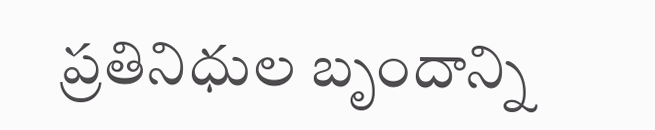ప్రతినిధుల బృందాన్ని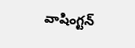వాషింగ్టన్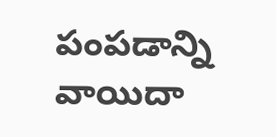పంపడాన్ని వాయిదా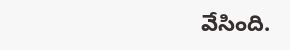వేసింది.